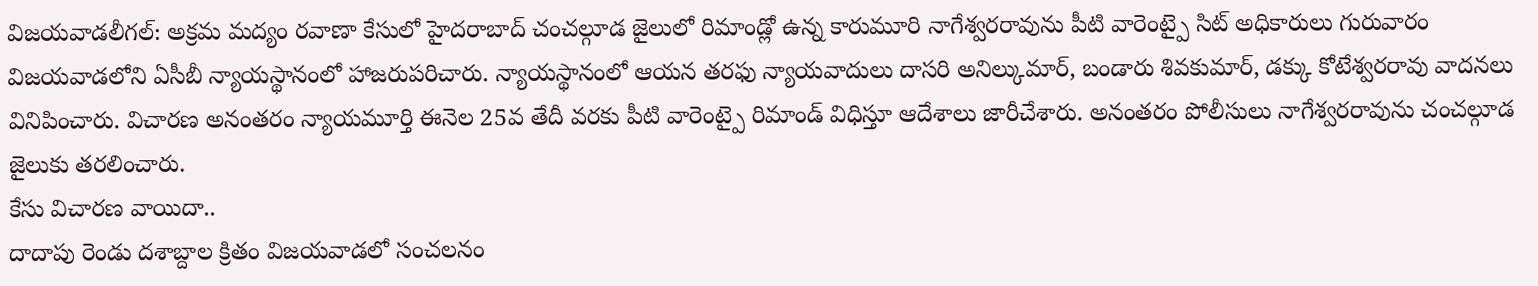విజయవాడలీగల్: అక్రమ మద్యం రవాణా కేసులో హైదరాబాద్ చంచల్గూడ జైలులో రిమాండ్లో ఉన్న కారుమూరి నాగేశ్వరరావును పీటి వారెంట్పై సిట్ అధికారులు గురువారం విజయవాడలోని ఏసీబీ న్యాయస్థానంలో హాజరుపరిచారు. న్యాయస్థానంలో ఆయన తరఫు న్యాయవాదులు దాసరి అనిల్కుమార్, బండారు శివకుమార్, డక్కు కోటేశ్వరరావు వాదనలు వినిపించారు. విచారణ అనంతరం న్యాయమూర్తి ఈనెల 25వ తేదీ వరకు పీటి వారెంట్పై రిమాండ్ విధిస్తూ ఆదేశాలు జారీచేశారు. అనంతరం పోలీసులు నాగేశ్వరరావును చంచల్గూడ జైలుకు తరలించారు.
కేసు విచారణ వాయిదా..
దాదాపు రెండు దశాబ్దాల క్రితం విజయవాడలో సంచలనం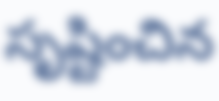సృష్టించిన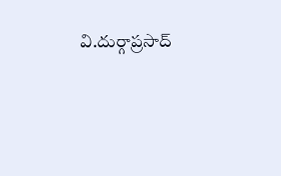వి.దుర్గాప్రసాద్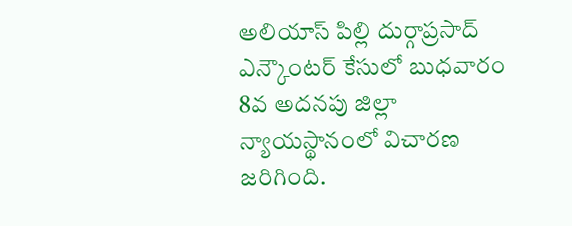అలియాస్ పిల్లి దుర్గాప్రసాద్ ఎన్కౌంటర్ కేసులో బుధవారం 8వ అదనపు జిల్లా న్యాయస్థానంలో విచారణ జరిగింది.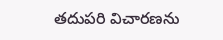తదుపరి విచారణను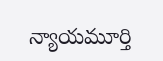న్యాయమూర్తి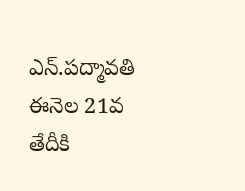ఎన్.పద్మావతి ఈనెల 21వ తేదీకి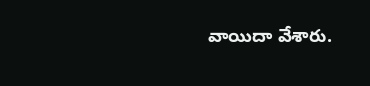వాయిదా వేశారు.